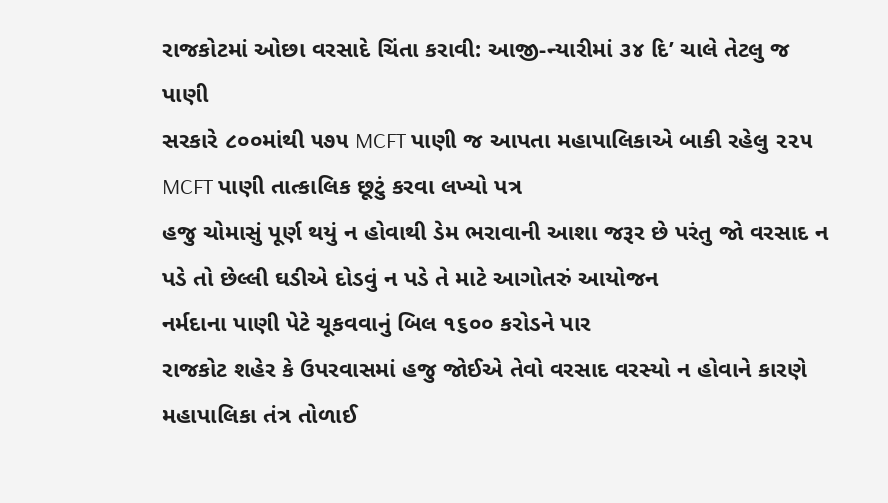રાજકોટમાં ઓછા વરસાદે ચિંતા કરાવી: આજી-ન્યારીમાં ૩૪ દિ’ ચાલે તેટલુ જ પાણી
સરકારે ૮૦૦માંથી ૫૭૫ MCFT પાણી જ આપતા મહાપાલિકાએ બાકી રહેલુ ૨૨૫ MCFT પાણી તાત્કાલિક છૂટું કરવા લખ્યો પત્ર
હજુ ચોમાસું પૂર્ણ થયું ન હોવાથી ડેમ ભરાવાની આશા જરૂર છે પરંતુ જો વરસાદ ન પડે તો છેલ્લી ઘડીએ દોડવું ન પડે તે માટે આગોતરું આયોજન
નર્મદાના પાણી પેટે ચૂકવવાનું બિલ ૧૬૦૦ કરોડને પાર
રાજકોટ શહેર કે ઉપરવાસમાં હજુ જોઈએ તેવો વરસાદ વરસ્યો ન હોવાને કારણે મહાપાલિકા તંત્ર તોળાઈ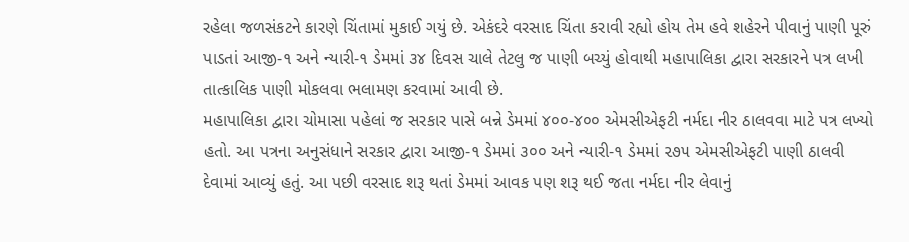રહેલા જળસંકટને કારણે ચિંતામાં મુકાઈ ગયું છે. એકંદરે વરસાદ ચિંતા કરાવી રહ્યો હોય તેમ હવે શહેરને પીવાનું પાણી પૂરું પાડતાં આજી-૧ અને ન્યારી-૧ ડેમમાં ૩૪ દિવસ ચાલે તેટલુ જ પાણી બચ્યું હોવાથી મહાપાલિકા દ્વારા સરકારને પત્ર લખી તાત્કાલિક પાણી મોકલવા ભલામણ કરવામાં આવી છે.
મહાપાલિકા દ્વારા ચોમાસા પહેલાં જ સરકાર પાસે બન્ને ડેમમાં ૪૦૦-૪૦૦ એમસીએફટી નર્મદા નીર ઠાલવવા માટે પત્ર લખ્યો હતો. આ પત્રના અનુસંધાને સરકાર દ્વારા આજી-૧ ડેમમાં ૩૦૦ અને ન્યારી-૧ ડેમમાં ૨૭૫ એમસીએફટી પાણી ઠાલવી દેવામાં આવ્યું હતું. આ પછી વરસાદ શરૂ થતાં ડેમમાં આવક પણ શરૂ થઈ જતા નર્મદા નીર લેવાનું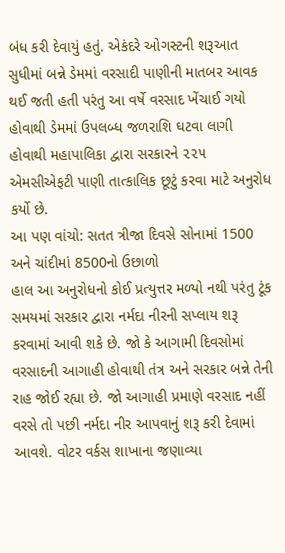બંધ કરી દેવાયું હતું. એકંદરે ઓગસ્ટની શરૂઆત સુધીમાં બન્ને ડેમમાં વરસાદી પાણીની માતબર આવક થઈ જતી હતી પરંતુ આ વર્ષે વરસાદ ખેંચાઈ ગયો હોવાથી ડેમમાં ઉપલબ્ધ જળરાશિ ઘટવા લાગી હોવાથી મહાપાલિકા દ્વારા સરકારને ૨૨૫ એમસીએફટી પાણી તાત્કાલિક છૂટું કરવા માટે અનુરોધ કર્યો છે.
આ પણ વાંચો: સતત ત્રીજા દિવસે સોનામાં 1500 અને ચાંદીમાં 8500નો ઉછાળો
હાલ આ અનુરોધનો કોઈ પ્રત્યુત્તર મળ્યો નથી પરંતુ ટૂંક સમયમાં સરકાર દ્વારા નર્મદા નીરની સપ્લાય શરૂ કરવામાં આવી શકે છે. જો કે આગામી દિવસોમાં વરસાદની આગાહી હોવાથી તંત્ર અને સરકાર બન્ને તેની રાહ જોઈ રહ્યા છે. જો આગાહી પ્રમાણે વરસાદ નહીં વરસે તો પછી નર્મદા નીર આપવાનું શરૂ કરી દેવામાં આવશે. વોટર વર્કસ શાખાના જણાવ્યા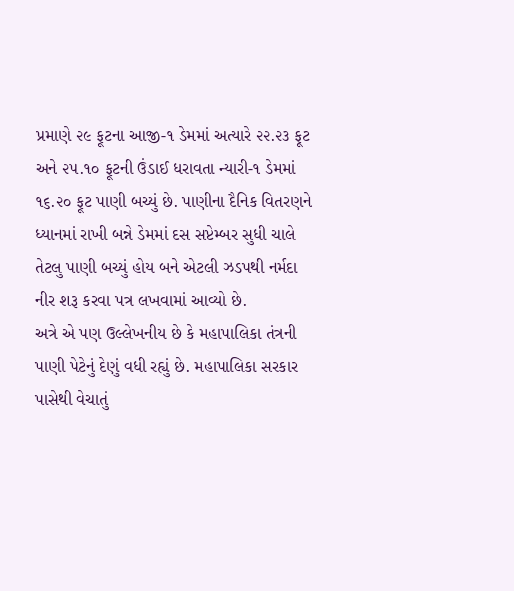પ્રમાણે ૨૯ ફૂટના આજી-૧ ડેમમાં અત્યારે ૨૨.૨૩ ફૂટ અને ૨૫.૧૦ ફૂટની ઉંડાઈ ધરાવતા ન્યારી-૧ ડેમમાં ૧૬.૨૦ ફૂટ પાણી બચ્યું છે. પાણીના દૈનિક વિતરણને ધ્યાનમાં રાખી બન્ને ડેમમાં દસ સપ્ટેમ્બર સુધી ચાલે તેટલુ પાણી બચ્યું હોય બને એટલી ઝડપથી નર્મદા નીર શરૂ કરવા પત્ર લખવામાં આવ્યો છે.
અત્રે એ પણ ઉલ્લેખનીય છે કે મહાપાલિકા તંત્રની પાણી પેટેનું દેણું વધી રહ્યું છે. મહાપાલિકા સરકાર પાસેથી વેચાતું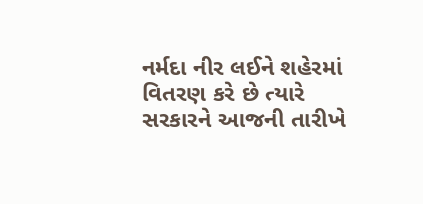નર્મદા નીર લઈને શહેરમાં વિતરણ કરે છે ત્યારે સરકારને આજની તારીખે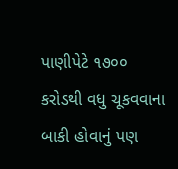પાણીપેટે ૧૭૦૦ કરોડથી વધુ ચૂકવવાના બાકી હોવાનું પણ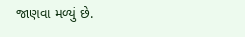જાણવા મળ્યું છે.